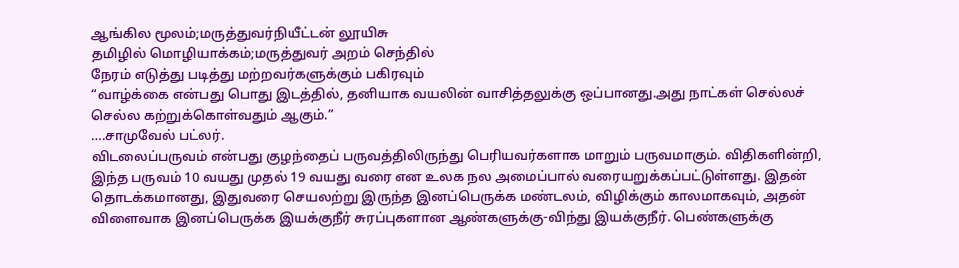ஆங்கில மூலம்;மருத்துவர்நியீட்டன் லூயிசு
தமிழில் மொழியாக்கம்;மருத்துவர் அறம் செந்தில்
நேரம் எடுத்து படித்து மற்றவர்களுக்கும் பகிரவும்
“வாழ்க்கை என்பது பொது இடத்தில், தனியாக வயலின் வாசித்தலுக்கு ஒப்பானது.அது நாட்கள் செல்லச் செல்ல கற்றுக்கொள்வதும் ஆகும்.”
….சாமுவேல் பட்லர்.
விடலைப்பருவம் என்பது குழந்தைப் பருவத்திலிருந்து பெரியவர்களாக மாறும் பருவமாகும். விதிகளின்றி, இந்த பருவம் 10 வயது முதல் 19 வயது வரை என உலக நல அமைப்பால் வரையறுக்கப்பட்டுள்ளது. இதன் தொடக்கமானது, இதுவரை செயலற்று இருந்த இனப்பெருக்க மண்டலம், விழிக்கும் காலமாகவும், அதன் விளைவாக இனப்பெருக்க இயக்குநீர் சுரப்புகளான ஆண்களுக்கு-விந்து இயக்குநீர். பெண்களுக்கு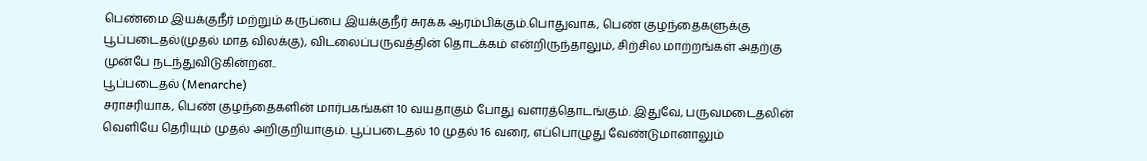பெண்மை இயக்குநீர் மற்றும் கருப்பை இயக்குநீர் சுரக்க ஆரம்பிக்கும்.பொதுவாக, பெண் குழந்தைகளுக்கு பூப்படைதல்(முதல் மாத விலக்கு), விடலைப்பருவத்தின் தொடக்கம் என்றிருந்தாலும், சிற்சில மாற்றங்கள் அதற்கு முன்பே நடந்துவிடுகின்றன..
பூப்படைதல் (Menarche)
சராசரியாக, பெண் குழந்தைகளின் மார்பகங்கள் 10 வயதாகும் போது வளரத்தொடங்கும். இதுவே, பருவமடைதலின் வெளியே தெரியும் முதல் அறிகுறியாகும். பூப்படைதல் 10 முதல் 16 வரை, எப்பொழுது வேண்டுமானாலும்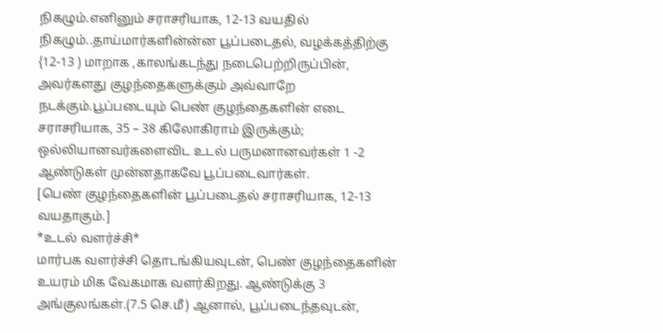நிகழும்.எனினும் சராசரியாக, 12-13 வயதில் நிகழும்..தாய்மார்களின்ன்ன பூப்படைதல், வழக்கத்திற்கு {12-13 ) மாறாக ,காலங்கடந்து நடைபெற்றிருப்பின், அவர்களது குழந்தைகளுக்கும் அவ்வாறே நடக்கும்.பூப்படையும் பெண் குழந்தைகளின் எடை சராசரியாக, 35 – 38 கிலோகிராம் இருக்கும்; ஒல்லியானவர்களைவிட உடல் பருமனானவர்கள் 1 -2 ஆண்டுகள் முன்னதாகவே பூப்படைவார்கள்.
[பெண் குழந்தைகளின் பூப்படைதல் சராசரியாக, 12-13 வயதாகும்.]
*உடல் வளர்ச்சி*
மார்பக வளர்ச்சி தொடங்கியவுடன், பெண் குழந்தைகளின் உயரம் மிக வேகமாக வளர்கிறது. ஆண்டுக்கு 3 அங்குலங்கள்.(7.5 செ.மீ) ஆனால், பூப்படைந்தவுடன்,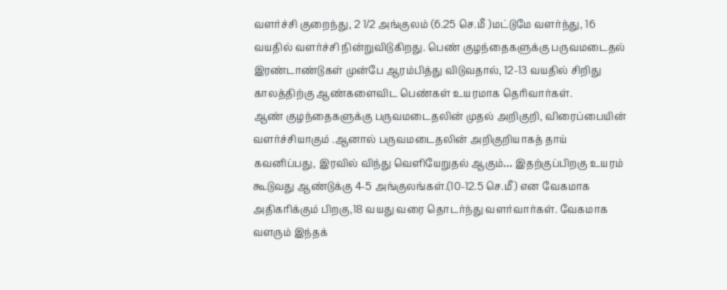வளர்ச்சி குறைந்து, 2 1/2 அங்குலம் (6.25 செ.மீ )மட்டுமே வளர்ந்து, 16 வயதில் வளர்ச்சி நின்றுவிடுகிறது. பெண் குழந்தைகளுக்கு பருவமடைதல் இரண்டாண்டுகள் முன்பே ஆரம்பித்து விடுவதால், 12-13 வயதில் சிறிது காலத்திற்கு ஆண்களைவிட பெண்கள் உயரமாக தெரிவார்கள்.
ஆண் குழந்தைகளுக்கு பருவமடைதலின் முதல் அறிகுறி, விரைப்பையின் வளர்ச்சியாகும் .ஆனால் பருவமடைதலின் அறிகுறியாகத் தாய் கவனிப்பது, இரவில் விந்து வெளியேறுதல் ஆகும்… இதற்குப்பிறகு உயரம் கூடுவது ஆண்டுக்கு 4-5 அங்குலங்கள்.(10-12.5 செ.மீ) என வேகமாக அதிகரிக்கும் பிறகு,18 வயது வரை தொடர்ந்து வளர்வார்கள். வேகமாக வளரும் இந்தக்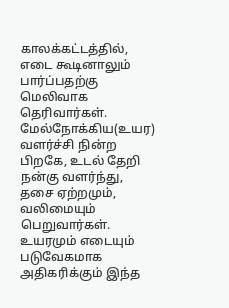காலக்கட்டத்தில், எடை கூடினாலும் பார்ப்பதற்கு மெலிவாக தெரிவார்கள். மேல்நோக்கிய(உயர) வளர்ச்சி நின்ற பிறகே, உடல் தேறி நன்கு வளர்ந்து, தசை ஏற்றமும், வலிமையும் பெறுவார்கள்.
உயரமும் எடையும் படுவேகமாக அதிகரிக்கும் இந்த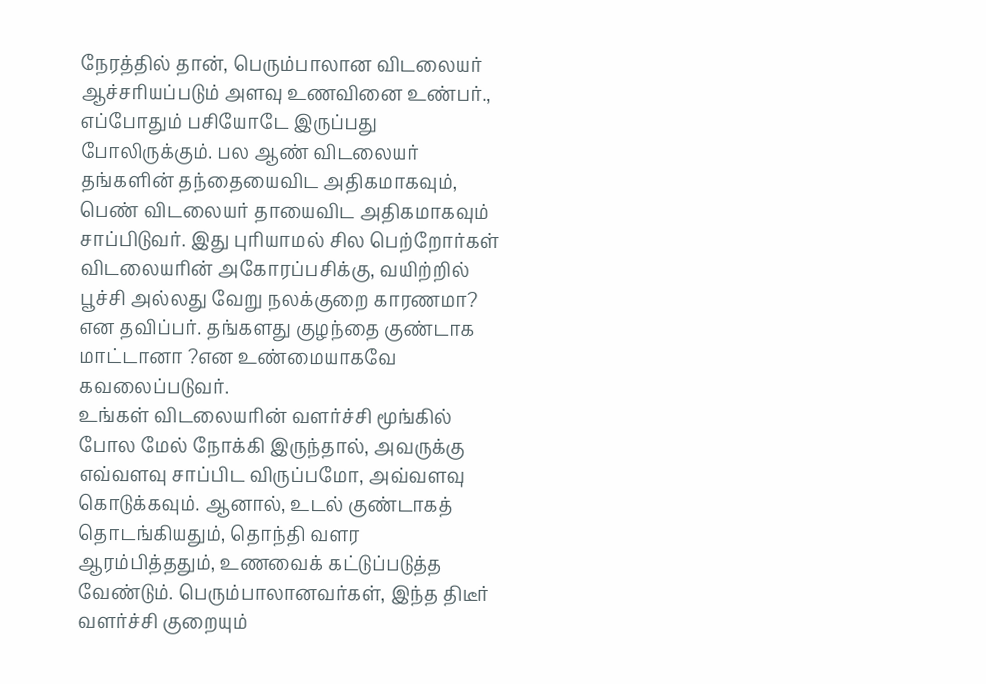நேரத்தில் தான், பெரும்பாலான விடலையர் ஆச்சரியப்படும் அளவு உணவினை உண்பர்., எப்போதும் பசியோடே இருப்பது போலிருக்கும். பல ஆண் விடலையர் தங்களின் தந்தையைவிட அதிகமாகவும், பெண் விடலையர் தாயைவிட அதிகமாகவும் சாப்பிடுவர். இது புரியாமல் சில பெற்றோர்கள் விடலையரின் அகோரப்பசிக்கு, வயிற்றில் பூச்சி அல்லது வேறு நலக்குறை காரணமா? என தவிப்பர். தங்களது குழந்தை குண்டாக மாட்டானா ?என உண்மையாகவே கவலைப்படுவர்.
உங்கள் விடலையரின் வளர்ச்சி மூங்கில் போல மேல் நோக்கி இருந்தால், அவருக்கு எவ்வளவு சாப்பிட விருப்பமோ, அவ்வளவு கொடுக்கவும். ஆனால், உடல் குண்டாகத் தொடங்கியதும், தொந்தி வளர ஆரம்பித்ததும், உணவைக் கட்டுப்படுத்த வேண்டும். பெரும்பாலானவர்கள், இந்த திடீர் வளர்ச்சி குறையும்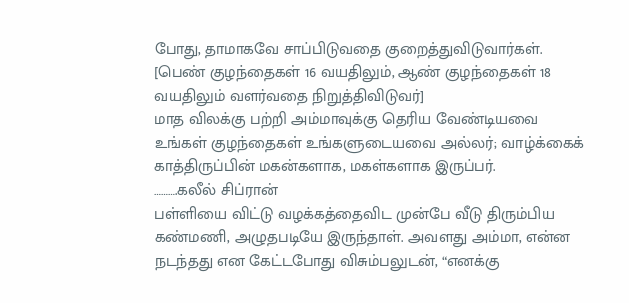போது, தாமாகவே சாப்பிடுவதை குறைத்துவிடுவார்கள்.
[பெண் குழந்தைகள் 16 வயதிலும், ஆண் குழந்தைகள் 18 வயதிலும் வளர்வதை நிறுத்திவிடுவர்]
மாத விலக்கு பற்றி அம்மாவுக்கு தெரிய வேண்டியவை
உங்கள் குழந்தைகள் உங்களுடையவை அல்லர்; வாழ்க்கைக் காத்திருப்பின் மகன்களாக, மகள்களாக இருப்பர்.
……….கலீல் சிப்ரான்
பள்ளியை விட்டு வழக்கத்தைவிட முன்பே வீடு திரும்பிய கண்மணி, அழுதபடியே இருந்தாள். அவளது அம்மா, என்ன நடந்தது என கேட்டபோது விசும்பலுடன், “எனக்கு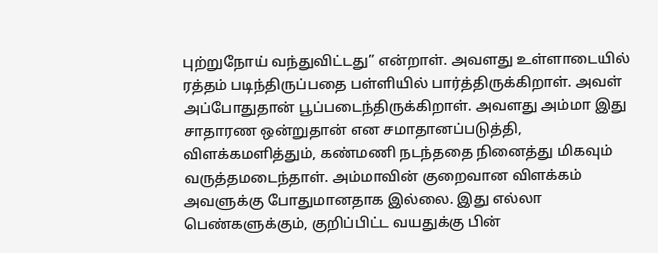புற்றுநோய் வந்துவிட்டது” என்றாள். அவளது உள்ளாடையில் ரத்தம் படிந்திருப்பதை பள்ளியில் பார்த்திருக்கிறாள். அவள் அப்போதுதான் பூப்படைந்திருக்கிறாள். அவளது அம்மா இது சாதாரண ஒன்றுதான் என சமாதானப்படுத்தி, விளக்கமளித்தும், கண்மணி நடந்ததை நினைத்து மிகவும் வருத்தமடைந்தாள். அம்மாவின் குறைவான விளக்கம் அவளுக்கு போதுமானதாக இல்லை. இது எல்லா பெண்களுக்கும், குறிப்பிட்ட வயதுக்கு பின்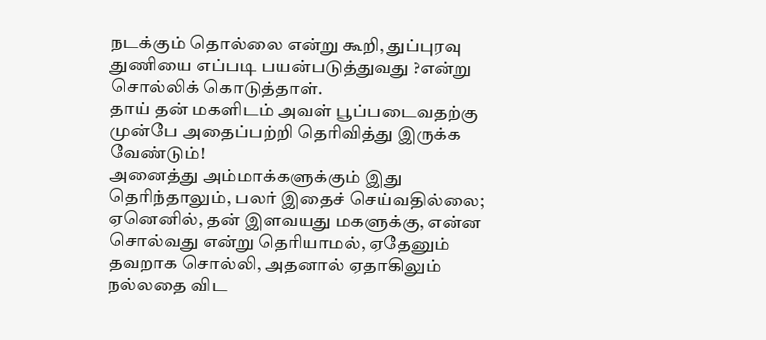நடக்கும் தொல்லை என்று கூறி, துப்புரவு துணியை எப்படி பயன்படுத்துவது ?என்று சொல்லிக் கொடுத்தாள்.
தாய் தன் மகளிடம் அவள் பூப்படைவதற்கு முன்பே அதைப்பற்றி தெரிவித்து இருக்க வேண்டும்!
அனைத்து அம்மாக்களுக்கும் இது தெரிந்தாலும், பலர் இதைச் செய்வதில்லை; ஏனெனில், தன் இளவயது மகளுக்கு, என்ன சொல்வது என்று தெரியாமல், ஏதேனும் தவறாக சொல்லி, அதனால் ஏதாகிலும் நல்லதை விட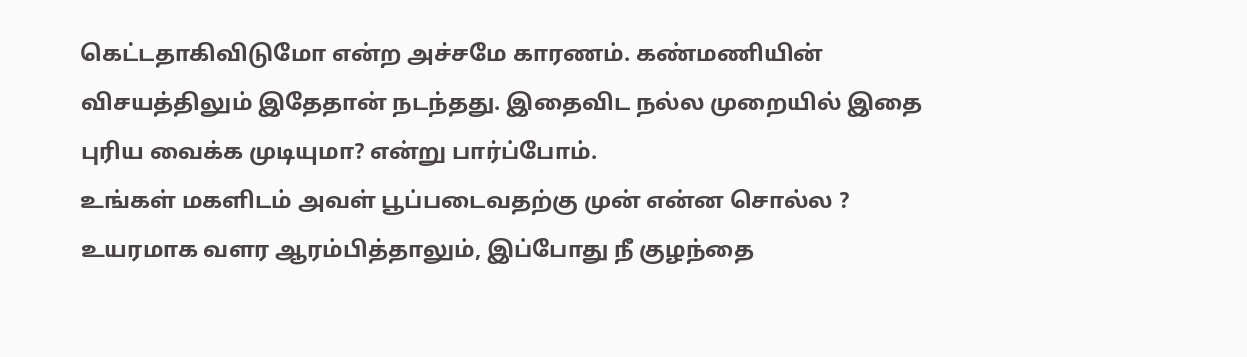கெட்டதாகிவிடுமோ என்ற அச்சமே காரணம். கண்மணியின் விசயத்திலும் இதேதான் நடந்தது. இதைவிட நல்ல முறையில் இதை புரிய வைக்க முடியுமா? என்று பார்ப்போம்.
உங்கள் மகளிடம் அவள் பூப்படைவதற்கு முன் என்ன சொல்ல ?
உயரமாக வளர ஆரம்பித்தாலும், இப்போது நீ குழந்தை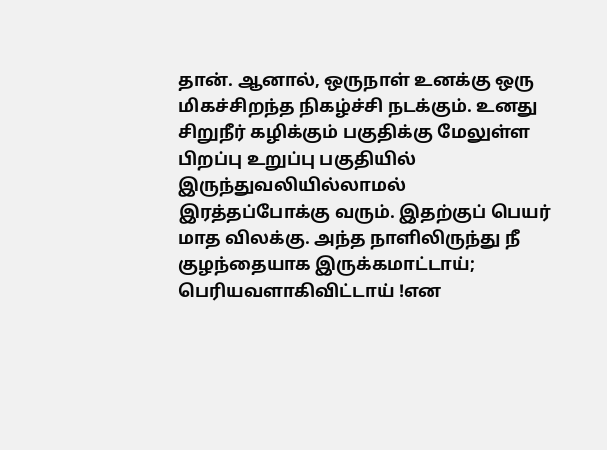தான். ஆனால், ஒருநாள் உனக்கு ஒரு மிகச்சிறந்த நிகழ்ச்சி நடக்கும். உனது சிறுநீர் கழிக்கும் பகுதிக்கு மேலுள்ள பிறப்பு உறுப்பு பகுதியில் இருந்துவலியில்லாமல் இரத்தப்போக்கு வரும். இதற்குப் பெயர் மாத விலக்கு. அந்த நாளிலிருந்து நீ குழந்தையாக இருக்கமாட்டாய்; பெரியவளாகிவிட்டாய் !என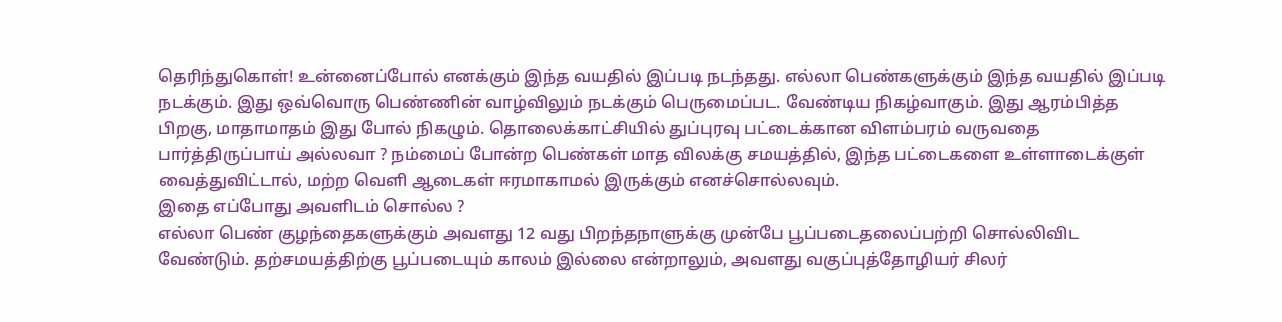தெரிந்துகொள்! உன்னைப்போல் எனக்கும் இந்த வயதில் இப்படி நடந்தது. எல்லா பெண்களுக்கும் இந்த வயதில் இப்படி நடக்கும். இது ஒவ்வொரு பெண்ணின் வாழ்விலும் நடக்கும் பெருமைப்பட. வேண்டிய நிகழ்வாகும். இது ஆரம்பித்த பிறகு, மாதாமாதம் இது போல் நிகழும். தொலைக்காட்சியில் துப்புரவு பட்டைக்கான விளம்பரம் வருவதை பார்த்திருப்பாய் அல்லவா ? நம்மைப் போன்ற பெண்கள் மாத விலக்கு சமயத்தில், இந்த பட்டைகளை உள்ளாடைக்குள் வைத்துவிட்டால், மற்ற வெளி ஆடைகள் ஈரமாகாமல் இருக்கும் எனச்சொல்லவும்.
இதை எப்போது அவளிடம் சொல்ல ?
எல்லா பெண் குழந்தைகளுக்கும் அவளது 12 வது பிறந்தநாளுக்கு முன்பே பூப்படைதலைப்பற்றி சொல்லிவிட வேண்டும். தற்சமயத்திற்கு பூப்படையும் காலம் இல்லை என்றாலும், அவளது வகுப்புத்தோழியர் சிலர்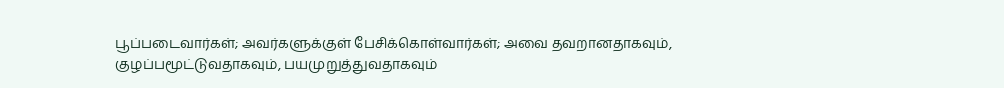பூப்படைவார்கள்; அவர்களுக்குள் பேசிக்கொள்வார்கள்; அவை தவறானதாகவும், குழப்பமூட்டுவதாகவும், பயமுறுத்துவதாகவும்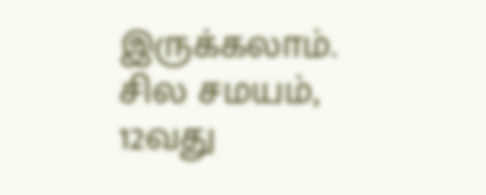இருக்கலாம். சில சமயம், 12வது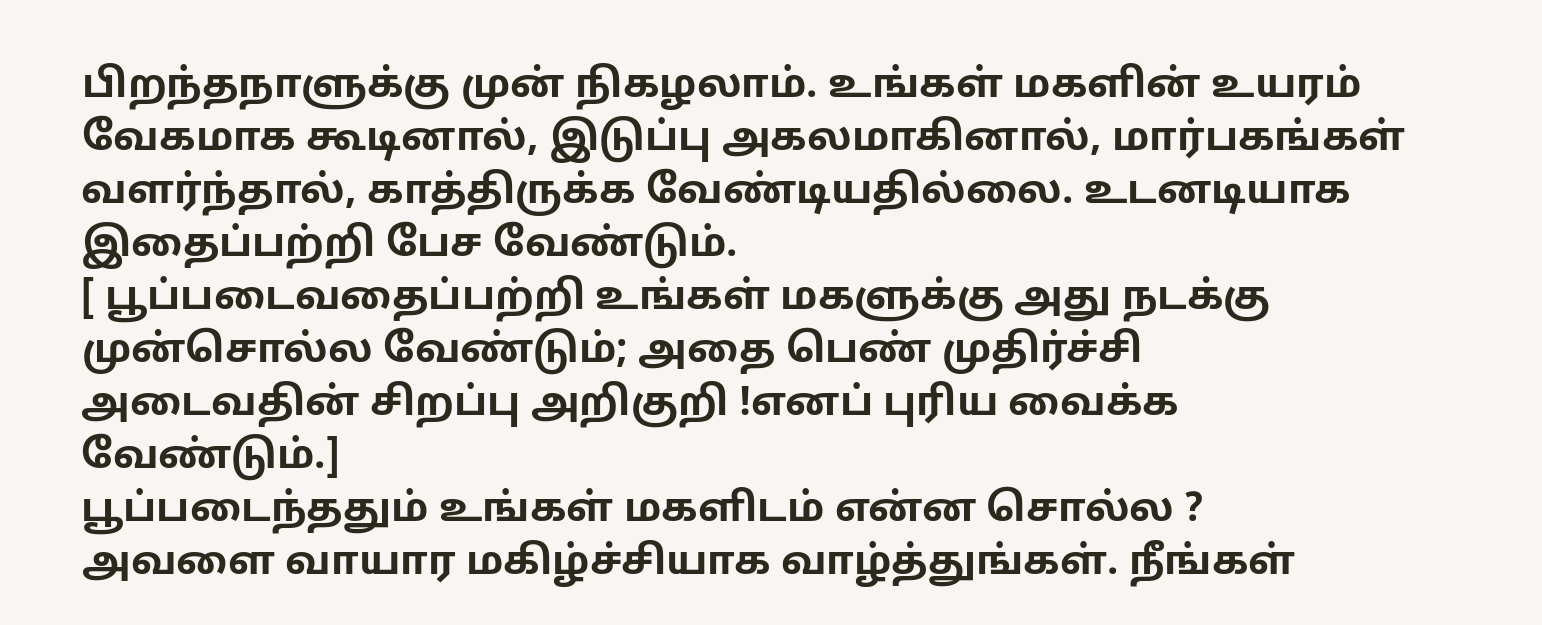பிறந்தநாளுக்கு முன் நிகழலாம். உங்கள் மகளின் உயரம் வேகமாக கூடினால், இடுப்பு அகலமாகினால், மார்பகங்கள் வளர்ந்தால், காத்திருக்க வேண்டியதில்லை. உடனடியாக இதைப்பற்றி பேச வேண்டும்.
[ பூப்படைவதைப்பற்றி உங்கள் மகளுக்கு அது நடக்கு முன்சொல்ல வேண்டும்; அதை பெண் முதிர்ச்சி அடைவதின் சிறப்பு அறிகுறி !எனப் புரிய வைக்க வேண்டும்.]
பூப்படைந்ததும் உங்கள் மகளிடம் என்ன சொல்ல ?
அவளை வாயார மகிழ்ச்சியாக வாழ்த்துங்கள். நீங்கள்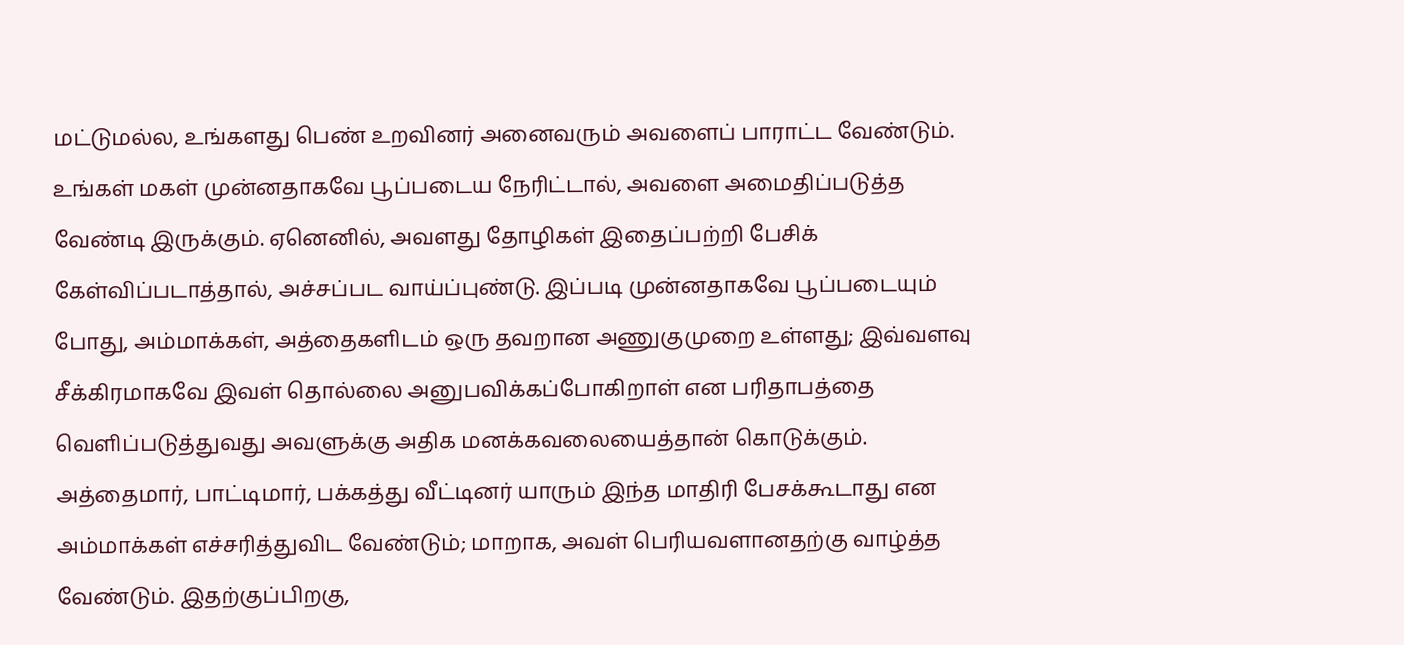மட்டுமல்ல, உங்களது பெண் உறவினர் அனைவரும் அவளைப் பாராட்ட வேண்டும். உங்கள் மகள் முன்னதாகவே பூப்படைய நேரிட்டால், அவளை அமைதிப்படுத்த வேண்டி இருக்கும். ஏனெனில், அவளது தோழிகள் இதைப்பற்றி பேசிக் கேள்விப்படாத்தால், அச்சப்பட வாய்ப்புண்டு. இப்படி முன்னதாகவே பூப்படையும் போது, அம்மாக்கள், அத்தைகளிடம் ஒரு தவறான அணுகுமுறை உள்ளது; இவ்வளவு சீக்கிரமாகவே இவள் தொல்லை அனுபவிக்கப்போகிறாள் என பரிதாபத்தை வெளிப்படுத்துவது அவளுக்கு அதிக மனக்கவலையைத்தான் கொடுக்கும். அத்தைமார், பாட்டிமார், பக்கத்து வீட்டினர் யாரும் இந்த மாதிரி பேசக்கூடாது என அம்மாக்கள் எச்சரித்துவிட வேண்டும்; மாறாக, அவள் பெரியவளானதற்கு வாழ்த்த வேண்டும். இதற்குப்பிறகு,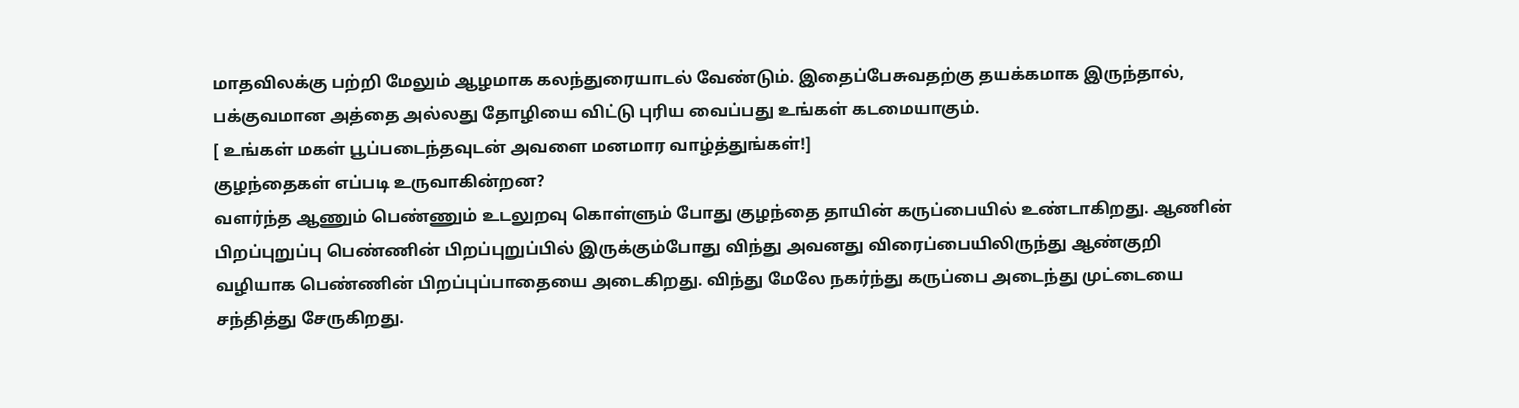மாதவிலக்கு பற்றி மேலும் ஆழமாக கலந்துரையாடல் வேண்டும். இதைப்பேசுவதற்கு தயக்கமாக இருந்தால், பக்குவமான அத்தை அல்லது தோழியை விட்டு புரிய வைப்பது உங்கள் கடமையாகும்.
[ உங்கள் மகள் பூப்படைந்தவுடன் அவளை மனமார வாழ்த்துங்கள்!]
குழந்தைகள் எப்படி உருவாகின்றன?
வளர்ந்த ஆணும் பெண்ணும் உடலுறவு கொள்ளும் போது குழந்தை தாயின் கருப்பையில் உண்டாகிறது. ஆணின் பிறப்புறுப்பு பெண்ணின் பிறப்புறுப்பில் இருக்கும்போது விந்து அவனது விரைப்பையிலிருந்து ஆண்குறி வழியாக பெண்ணின் பிறப்புப்பாதையை அடைகிறது. விந்து மேலே நகர்ந்து கருப்பை அடைந்து முட்டையை சந்தித்து சேருகிறது.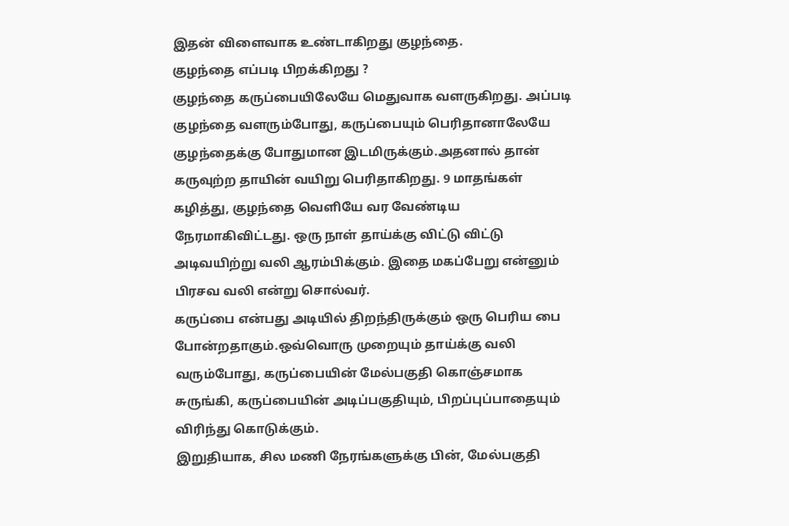இதன் விளைவாக உண்டாகிறது குழந்தை.
குழந்தை எப்படி பிறக்கிறது ?
குழந்தை கருப்பையிலேயே மெதுவாக வளருகிறது. அப்படி குழந்தை வளரும்போது, கருப்பையும் பெரிதானாலேயே குழந்தைக்கு போதுமான இடமிருக்கும்.அதனால் தான் கருவுற்ற தாயின் வயிறு பெரிதாகிறது. 9 மாதங்கள் கழித்து, குழந்தை வெளியே வர வேண்டிய நேரமாகிவிட்டது. ஒரு நாள் தாய்க்கு விட்டு விட்டு அடிவயிற்று வலி ஆரம்பிக்கும். இதை மகப்பேறு என்னும் பிரசவ வலி என்று சொல்வர்.
கருப்பை என்பது அடியில் திறந்திருக்கும் ஒரு பெரிய பை போன்றதாகும்.ஒவ்வொரு முறையும் தாய்க்கு வலி வரும்போது, கருப்பையின் மேல்பகுதி கொஞ்சமாக சுருங்கி, கருப்பையின் அடிப்பகுதியும், பிறப்புப்பாதையும் விரிந்து கொடுக்கும்.
இறுதியாக, சில மணி நேரங்களுக்கு பின், மேல்பகுதி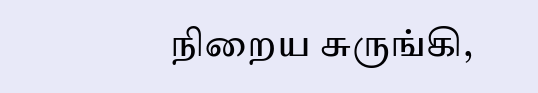நிறைய சுருங்கி,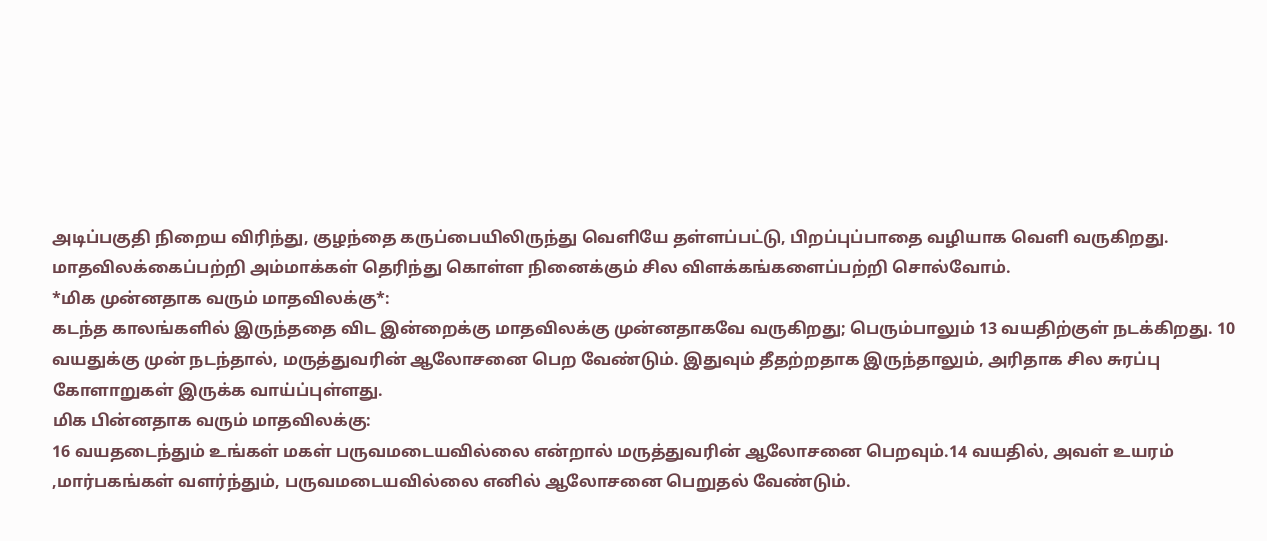அடிப்பகுதி நிறைய விரிந்து, குழந்தை கருப்பையிலிருந்து வெளியே தள்ளப்பட்டு, பிறப்புப்பாதை வழியாக வெளி வருகிறது.
மாதவிலக்கைப்பற்றி அம்மாக்கள் தெரிந்து கொள்ள நினைக்கும் சில விளக்கங்களைப்பற்றி சொல்வோம்.
*மிக முன்னதாக வரும் மாதவிலக்கு*:
கடந்த காலங்களில் இருந்ததை விட இன்றைக்கு மாதவிலக்கு முன்னதாகவே வருகிறது; பெரும்பாலும் 13 வயதிற்குள் நடக்கிறது. 10 வயதுக்கு முன் நடந்தால், மருத்துவரின் ஆலோசனை பெற வேண்டும். இதுவும் தீதற்றதாக இருந்தாலும், அரிதாக சில சுரப்பு கோளாறுகள் இருக்க வாய்ப்புள்ளது.
மிக பின்னதாக வரும் மாதவிலக்கு:
16 வயதடைந்தும் உங்கள் மகள் பருவமடையவில்லை என்றால் மருத்துவரின் ஆலோசனை பெறவும்.14 வயதில், அவள் உயரம் ,மார்பகங்கள் வளர்ந்தும், பருவமடையவில்லை எனில் ஆலோசனை பெறுதல் வேண்டும்.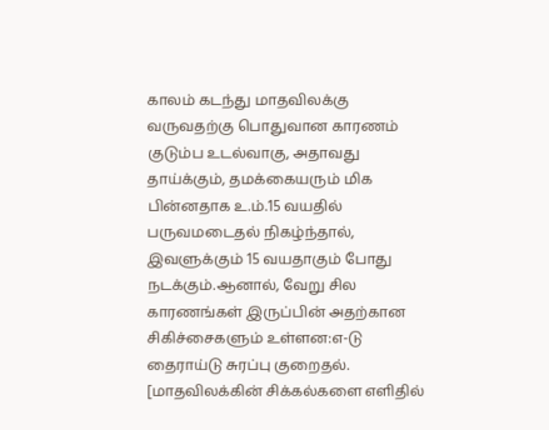காலம் கடந்து மாதவிலக்கு வருவதற்கு பொதுவான காரணம் குடும்ப உடல்வாகு, அதாவது தாய்க்கும், தமக்கையரும் மிக பின்னதாக உ.ம்.15 வயதில் பருவமடைதல் நிகழ்ந்தால், இவளுக்கும் 15 வயதாகும் போது நடக்கும்.ஆனால், வேறு சில காரணங்கள் இருப்பின் அதற்கான சிகிச்சைகளும் உள்ளன:எ-டு தைராய்டு சுரப்பு குறைதல்.
[மாதவிலக்கின் சிக்கல்களை எளிதில்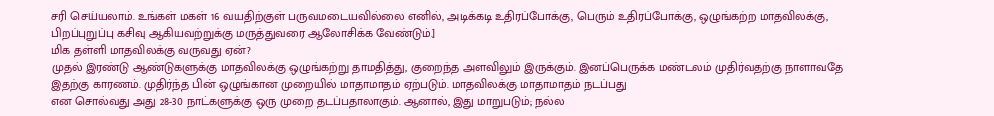சரி செய்யலாம். உங்கள் மகள் 16 வயதிற்குள் பருவமடையவில்லை எனில், அடிக்கடி உதிரப்போக்கு, பெரும் உதிரப்போக்கு, ஒழுங்கற்ற மாதவிலக்கு, பிறப்புறுப்பு கசிவு ஆகியவற்றுக்கு மருத்துவரை ஆலோசிக்க வேண்டும்.]
மிக தள்ளி மாதவிலக்கு வருவது ஏன்?
முதல் இரண்டு ஆண்டுகளுக்கு மாதவிலக்கு ஒழுங்கற்று தாமதித்து, குறைந்த அளவிலும் இருக்கும். இனப்பெருக்க மண்டலம் முதிர்வதற்கு நாளாவதே இதற்கு காரணம். முதிர்ந்த பின் ஒழுங்கான முறையில் மாதாமாதம் ஏற்படும். மாதவிலக்கு மாதாமாதம் நடப்பது
என சொல்வது அது 28-30 நாட்களுக்கு ஒரு முறை தடப்பதாலாகும். ஆனால், இது மாறுபடும்; நல்ல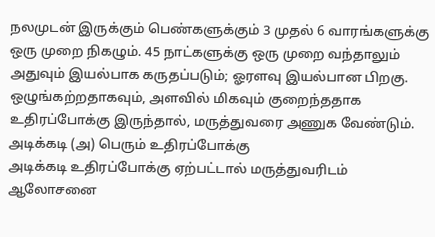நலமுடன் இருக்கும் பெண்களுக்கும் 3 முதல் 6 வாரங்களுக்கு ஒரு முறை நிகழும். 45 நாட்களுக்கு ஒரு முறை வந்தாலும் அதுவும் இயல்பாக கருதப்படும்; ஓரளவு இயல்பான பிறகு. ஒழுங்கற்றதாகவும், அளவில் மிகவும் குறைந்ததாக உதிரப்போக்கு இருந்தால், மருத்துவரை அணுக வேண்டும்.
அடிக்கடி (அ) பெரும் உதிரப்போக்கு
அடிக்கடி உதிரப்போக்கு ஏற்பட்டால் மருத்துவரிடம் ஆலோசனை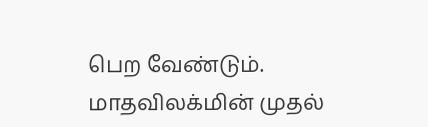பெற வேண்டும். மாதவிலக்மின் முதல்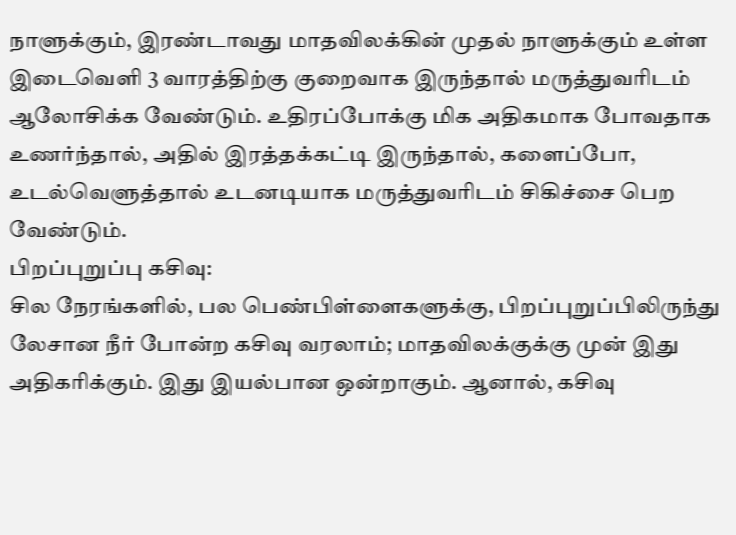நாளுக்கும், இரண்டாவது மாதவிலக்கின் முதல் நாளுக்கும் உள்ள இடைவெளி 3 வாரத்திற்கு குறைவாக இருந்தால் மருத்துவரிடம் ஆலோசிக்க வேண்டும். உதிரப்போக்கு மிக அதிகமாக போவதாக உணர்ந்தால், அதில் இரத்தக்கட்டி இருந்தால், களைப்போ, உடல்வெளுத்தால் உடனடியாக மருத்துவரிடம் சிகிச்சை பெற வேண்டும்.
பிறப்புறுப்பு கசிவு:
சில நேரங்களில், பல பெண்பிள்ளைகளுக்கு, பிறப்புறுப்பிலிருந்து லேசான நீர் போன்ற கசிவு வரலாம்; மாதவிலக்குக்கு முன் இது அதிகரிக்கும். இது இயல்பான ஒன்றாகும். ஆனால், கசிவு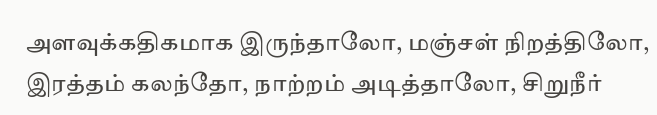அளவுக்கதிகமாக இருந்தாலோ, மஞ்சள் நிறத்திலோ, இரத்தம் கலந்தோ, நாற்றம் அடித்தாலோ, சிறுநீர்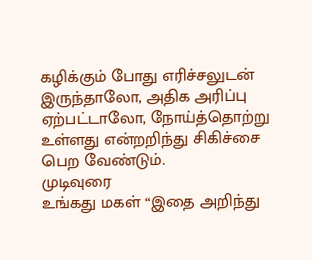கழிக்கும் போது எரிச்சலுடன் இருந்தாலோ, அதிக அரிப்பு ஏற்பட்டாலோ, நோய்த்தொற்று உள்ளது என்றறிந்து சிகிச்சை பெற வேண்டும்.
முடிவுரை
உங்கது மகள் “இதை அறிந்து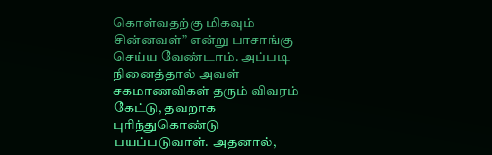கொள்வதற்கு மிகவும் சின்னவள்” என்று பாசாங்கு செய்ய வேண்டாம். அப்படி நினைத்தால் அவள் சகமாணவிகள் தரும் விவரம் கேட்டு, தவறாக புரிந்துகொண்டு பயப்படுவாள். அதனால்,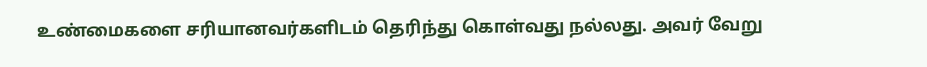உண்மைகளை சரியானவர்களிடம் தெரிந்து கொள்வது நல்லது. அவர் வேறு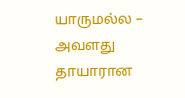யாருமல்ல – அவளது தாயாரான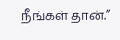நீங்கள் தான்.”